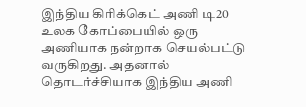இந்திய கிரிக்கெட் அணி டி20 உலக கோப்பையில் ஒரு அணியாக நன்றாக செயல்பட்டு வருகிறது. அதனால் தொடர்ச்சியாக இந்திய அணி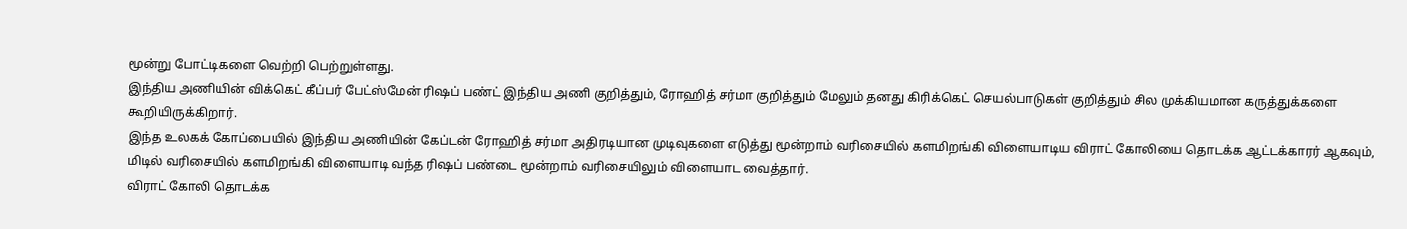மூன்று போட்டிகளை வெற்றி பெற்றுள்ளது.
இந்திய அணியின் விக்கெட் கீப்பர் பேட்ஸ்மேன் ரிஷப் பண்ட் இந்திய அணி குறித்தும், ரோஹித் சர்மா குறித்தும் மேலும் தனது கிரிக்கெட் செயல்பாடுகள் குறித்தும் சில முக்கியமான கருத்துக்களை கூறியிருக்கிறார்.
இந்த உலகக் கோப்பையில் இந்திய அணியின் கேப்டன் ரோஹித் சர்மா அதிரடியான முடிவுகளை எடுத்து மூன்றாம் வரிசையில் களமிறங்கி விளையாடிய விராட் கோலியை தொடக்க ஆட்டக்காரர் ஆகவும், மிடில் வரிசையில் களமிறங்கி விளையாடி வந்த ரிஷப் பண்டை மூன்றாம் வரிசையிலும் விளையாட வைத்தார்.
விராட் கோலி தொடக்க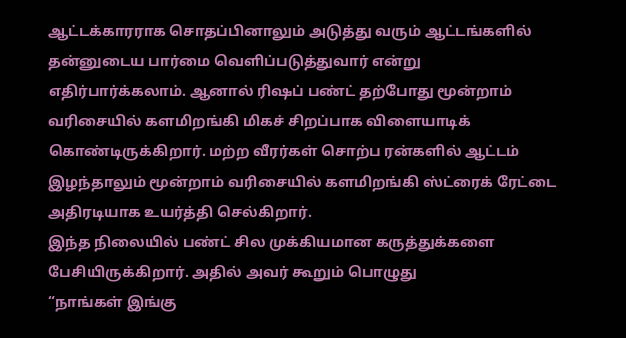ஆட்டக்காரராக சொதப்பினாலும் அடுத்து வரும் ஆட்டங்களில் தன்னுடைய பார்மை வெளிப்படுத்துவார் என்று எதிர்பார்க்கலாம். ஆனால் ரிஷப் பண்ட் தற்போது மூன்றாம் வரிசையில் களமிறங்கி மிகச் சிறப்பாக விளையாடிக் கொண்டிருக்கிறார். மற்ற வீரர்கள் சொற்ப ரன்களில் ஆட்டம் இழந்தாலும் மூன்றாம் வரிசையில் களமிறங்கி ஸ்ட்ரைக் ரேட்டை அதிரடியாக உயர்த்தி செல்கிறார்.
இந்த நிலையில் பண்ட் சில முக்கியமான கருத்துக்களை பேசியிருக்கிறார். அதில் அவர் கூறும் பொழுது
“நாங்கள் இங்கு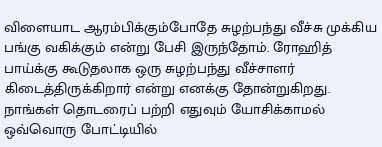விளையாட ஆரம்பிக்கும்போதே சுழற்பந்து வீச்சு முக்கிய பங்கு வகிக்கும் என்று பேசி இருந்தோம். ரோஹித் பாய்க்கு கூடுதலாக ஒரு சுழற்பந்து வீச்சாளர் கிடைத்திருக்கிறார் என்று எனக்கு தோன்றுகிறது. நாங்கள் தொடரைப் பற்றி எதுவும் யோசிக்காமல் ஒவ்வொரு போட்டியில்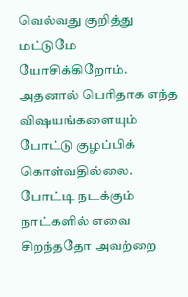வெல்வது குறித்து மட்டுமே யோசிக்கிறோம்.
அதனால் பெரிதாக எந்த விஷயங்களையும் போட்டு குழப்பிக் கொள்வதில்லை. போட்டி நடக்கும் நாட்களில் எவை சிறந்ததோ அவற்றை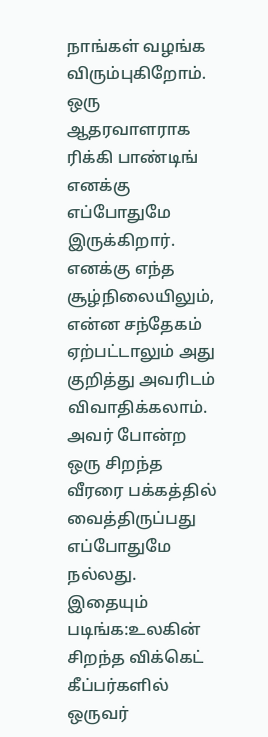நாங்கள் வழங்க விரும்புகிறோம். ஒரு ஆதரவாளராக ரிக்கி பாண்டிங் எனக்கு எப்போதுமே இருக்கிறார். எனக்கு எந்த சூழ்நிலையிலும், என்ன சந்தேகம் ஏற்பட்டாலும் அது குறித்து அவரிடம் விவாதிக்கலாம். அவர் போன்ற ஒரு சிறந்த வீரரை பக்கத்தில் வைத்திருப்பது எப்போதுமே நல்லது.
இதையும் படிங்க:உலகின் சிறந்த விக்கெட் கீப்பர்களில் ஒருவர்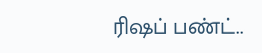ரிஷப் பண்ட்..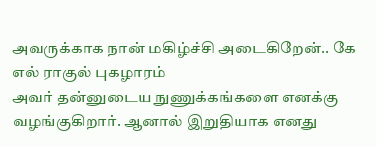அவருக்காக நான் மகிழ்ச்சி அடைகிறேன்.. கே எல் ராகுல் புகழாரம்
அவர் தன்னுடைய நுணுக்கங்களை எனக்கு வழங்குகிறார். ஆனால் இறுதியாக எனது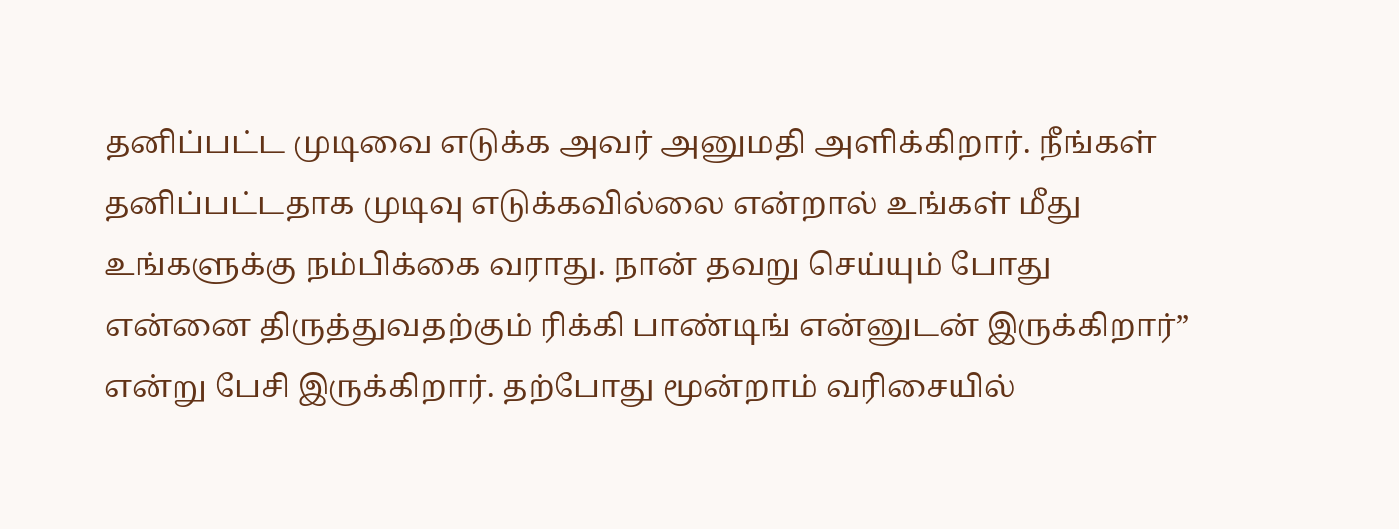தனிப்பட்ட முடிவை எடுக்க அவர் அனுமதி அளிக்கிறார். நீங்கள் தனிப்பட்டதாக முடிவு எடுக்கவில்லை என்றால் உங்கள் மீது உங்களுக்கு நம்பிக்கை வராது. நான் தவறு செய்யும் போது என்னை திருத்துவதற்கும் ரிக்கி பாண்டிங் என்னுடன் இருக்கிறார்” என்று பேசி இருக்கிறார். தற்போது மூன்றாம் வரிசையில்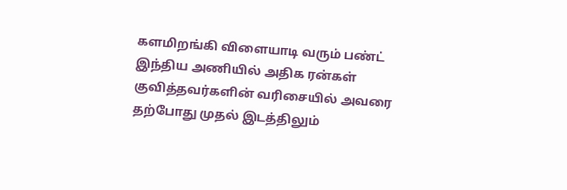களமிறங்கி விளையாடி வரும் பண்ட் இந்திய அணியில் அதிக ரன்கள் குவித்தவர்களின் வரிசையில் அவரை தற்போது முதல் இடத்திலும்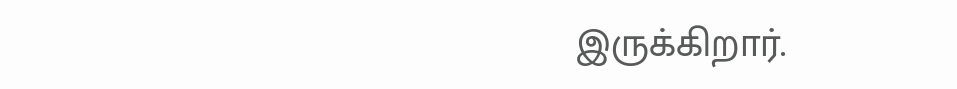இருக்கிறார்.